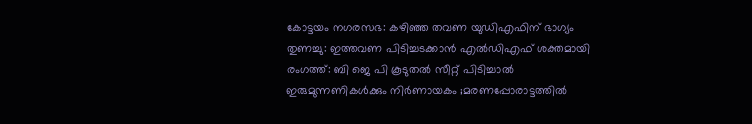കോട്ടയം നഗരസഭ: കഴിഞ്ഞ തവണ യുഡിഎഫിന് ഭാഗ്യം തുണച്ചു: ഇത്തവണ പിടിച്ചടക്കാൻ എൽഡിഎഫ് ശക്തമായി രംഗത്ത്: ബി ജെ പി കൂടുതൽ സീറ്റ് പിടിച്ചാൽ ഇരുമുന്നണികൾക്കും നിർണായകം ;മരണപ്പോരാട്ടത്തിൽ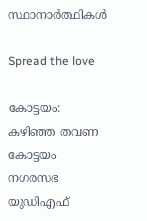സ്ഥാനാർത്ഥികൾ

Spread the love

കോട്ടയം: കഴിഞ്ഞ തവണ കോട്ടയം നഗരസഭ യുഡിഎഫ്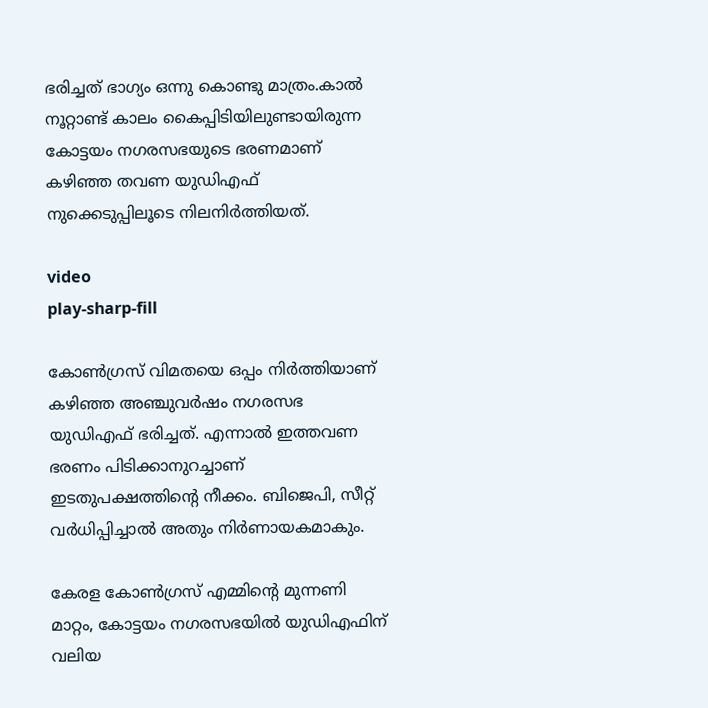ഭരിച്ചത് ഭാഗ്യം ഒന്നു കൊണ്ടു മാത്രം.കാല്‍ നൂറ്റാണ്ട് കാലം കൈപ്പിടിയിലുണ്ടായിരുന്ന കോട്ടയം നഗരസഭയുടെ ഭരണമാണ് കഴിഞ്ഞ തവണ യുഡിഎഫ് നുക്കെടുപ്പിലൂടെ നിലനിർത്തിയത്.

video
play-sharp-fill

കോണ്‍ഗ്രസ് വിമതയെ ഒപ്പം നിർത്തിയാണ് കഴിഞ്ഞ അഞ്ചുവർഷം നഗരസഭ യുഡിഎഫ് ഭരിച്ചത്. എന്നാല്‍ ഇത്തവണ ഭരണം പിടിക്കാനുറച്ചാണ് ഇടതുപക്ഷത്തിൻ്റെ നീക്കം. ബിജെപി, സീറ്റ് വർധിപ്പിച്ചാല്‍ അതും നിർണായകമാകും.

കേരള കോണ്‍ഗ്രസ് എമ്മിൻ്റെ മുന്നണി മാറ്റം, കോട്ടയം നഗരസഭയില്‍ യുഡിഎഫിന് വലിയ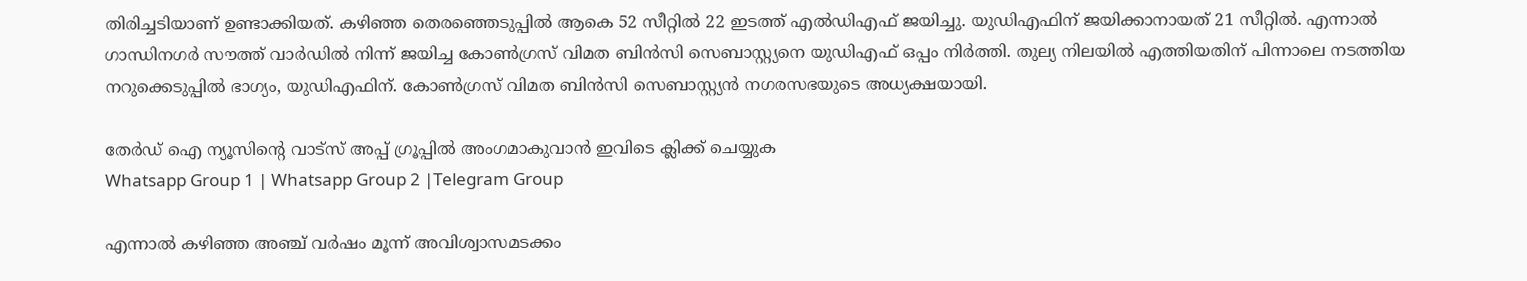തിരിച്ചടിയാണ് ഉണ്ടാക്കിയത്. കഴിഞ്ഞ തെരഞ്ഞെടുപ്പില്‍ ആകെ 52 സീറ്റില്‍ 22 ഇടത്ത് എല്‍ഡിഎഫ് ജയിച്ചു. യുഡിഎഫിന് ജയിക്കാനായത് 21 സീറ്റില്‍. എന്നാല്‍ ഗാന്ധിനഗർ സൗത്ത് വാർഡില്‍ നിന്ന് ജയിച്ച കോണ്‍ഗ്രസ് വിമത ബിൻസി സെബാസ്റ്റ്യനെ യുഡിഎഫ് ഒപ്പം നിർത്തി. തുല്യ നിലയില്‍ എത്തിയതിന് പിന്നാലെ നടത്തിയ നറുക്കെടുപ്പില്‍ ഭാഗ്യം, യുഡിഎഫിന്. കോണ്‍ഗ്രസ് വിമത ബിൻസി സെബാസ്റ്റ്യൻ നഗരസഭയുടെ അധ്യക്ഷയായി.

തേർഡ് ഐ ന്യൂസിന്റെ വാട്സ് അപ്പ് ഗ്രൂപ്പിൽ അംഗമാകുവാൻ ഇവിടെ ക്ലിക്ക് ചെയ്യുക
Whatsapp Group 1 | Whatsapp Group 2 |Telegram Group

എന്നാല്‍ കഴിഞ്ഞ അഞ്ച് വർഷം മൂന്ന് അവിശ്വാസമടക്കം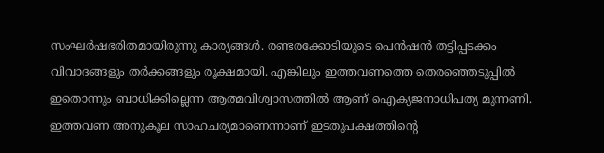സംഘർഷഭരിതമായിരുന്നു കാര്യങ്ങള്‍. രണ്ടരക്കോടിയുടെ പെൻഷൻ തട്ടിപ്പടക്കം വിവാദങ്ങളും തർക്കങ്ങളും രൂക്ഷമായി. എങ്കിലും ഇത്തവണത്തെ തെരഞ്ഞെടുപ്പില്‍ ഇതൊന്നും ബാധിക്കില്ലെന്ന ആത്മവിശ്വാസത്തില്‍ ആണ് ഐക്യജനാധിപത്യ മുന്നണി. ഇത്തവണ അനുകൂല സാഹചര്യമാണെന്നാണ് ഇടതുപക്ഷത്തിൻ്റെ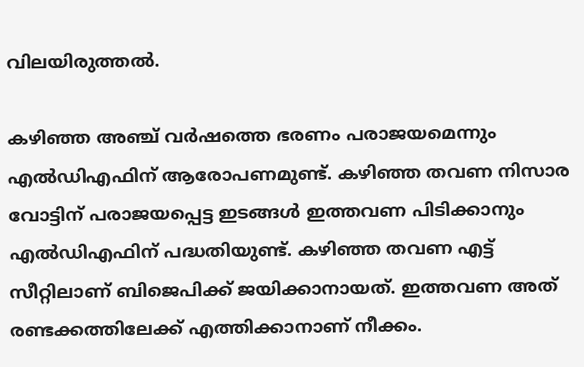വിലയിരുത്തല്‍.

കഴിഞ്ഞ അഞ്ച് വർഷത്തെ ഭരണം പരാജയമെന്നും എല്‍ഡിഎഫിന് ആരോപണമുണ്ട്. കഴിഞ്ഞ തവണ നിസാര വോട്ടിന് പരാജയപ്പെട്ട ഇടങ്ങള്‍ ഇത്തവണ പിടിക്കാനും എല്‍ഡിഎഫിന് പദ്ധതിയുണ്ട്. കഴിഞ്ഞ തവണ എട്ട് സീറ്റിലാണ് ബിജെപിക്ക് ജയിക്കാനായത്. ഇത്തവണ അത് രണ്ടക്കത്തിലേക്ക് എത്തിക്കാനാണ് നീക്കം.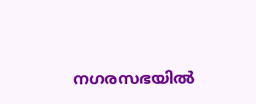നഗരസഭയില്‍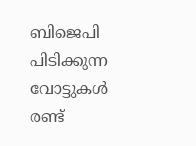ബിജെപി പിടിക്കുന്ന വോട്ടുകള്‍ രണ്ട്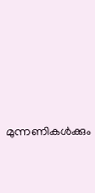മുന്നണികള്‍ക്കും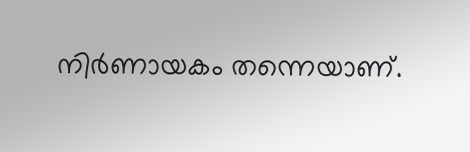നിർണായകം തന്നെയാണ്.